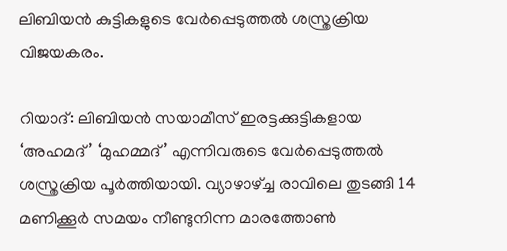ലിബിയന്‍ കുട്ടികളുടെ വേര്‍പ്പെടുത്തല്‍ ശസ്ത്രക്രിയ വിജയകരം.

റിയാദ്: ലിബിയന്‍ സയാമീസ് ഇരട്ടക്കുട്ടികളായ ‘അഹമദ്’ ‘മുഹമ്മദ്’ എന്നിവരുടെ വേര്‍പ്പെടുത്തല്‍ ശസ്ത്രക്രിയ പൂര്‍ത്തിയായി. വ്യാഴാഴ്ച്ച രാവിലെ തുടങ്ങി 14 മണിക്കൂര്‍ സമയം നീണ്ടുനിന്ന മാരത്തോണ്‍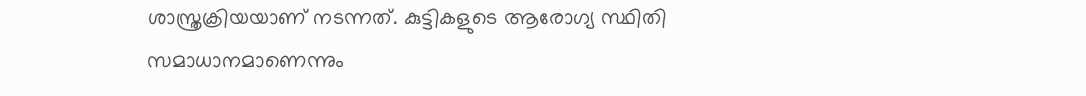ശാസ്ത്രക്രിയയാണ് നടന്നത്. കുട്ടികളുടെ ആരോഗ്യ സ്ഥിതി സമാധാനമാണെന്നും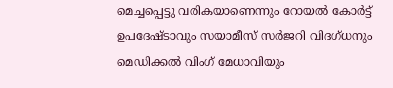മെച്ചപ്പെട്ടു വരികയാണെന്നും റോയല്‍ കോര്‍ട്ട് ഉപദേഷ്ടാവും സയാമീസ് സര്‍ജറി വിദഗ്ധനും മെഡിക്കല്‍ വിംഗ് മേധാവിയും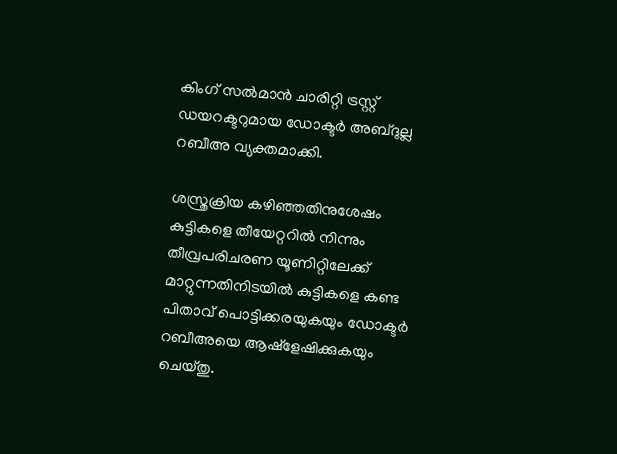കിംഗ് സല്‍മാന്‍ ചാരിറ്റി ട്രസ്റ്റ് ഡയറക്ടറുമായ ഡോക്ടര്‍ അബ്ദുല്ല റബീഅ വ്യക്തമാക്കി.

ശസ്ത്രക്രിയ കഴിഞ്ഞതിനുശേഷം കുട്ടികളെ തീയേറ്ററില്‍ നിന്നും തീവ്രപരിചരണ യൂണിറ്റിലേക്ക് മാറ്റുന്നതിനിടയില്‍ കുട്ടികളെ കണ്ട പിതാവ് പൊട്ടിക്കരയുകയും ഡോക്ടര്‍ റബീഅയെ ആഷ്‌ളേഷിക്കുകയും ചെയ്തു.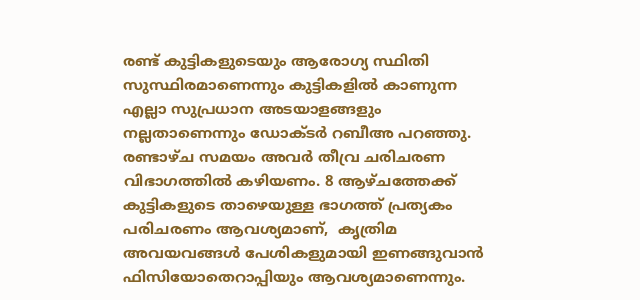രണ്ട് കുട്ടികളുടെയും ആരോഗ്യ സ്ഥിതി സുസ്ഥിരമാണെന്നും കുട്ടികളില്‍ കാണുന്ന എല്ലാ സുപ്രധാന അടയാളങ്ങളും നല്ലതാണെന്നും ഡോക്ടര്‍ റബീഅ പറഞ്ഞു. രണ്ടാഴ്ച സമയം അവര്‍ തീവ്ര ചരിചരണ വിഭാഗത്തില്‍ കഴിയണം. 8 ആഴ്ചത്തേക്ക് കുട്ടികളുടെ താഴെയുള്ള ഭാഗത്ത് പ്രത്യകം പരിചരണം ആവശ്യമാണ്,  കൃത്രിമ അവയവങ്ങള്‍ പേശികളുമായി ഇണങ്ങുവാന്‍ ഫിസിയോതെറാപ്പിയും ആവശ്യമാണെന്നും.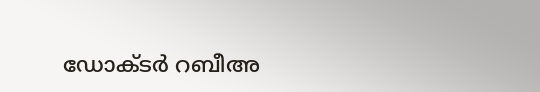ഡോക്ടര്‍ റബീഅ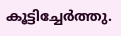കൂട്ടിച്ചേര്‍ത്തു.